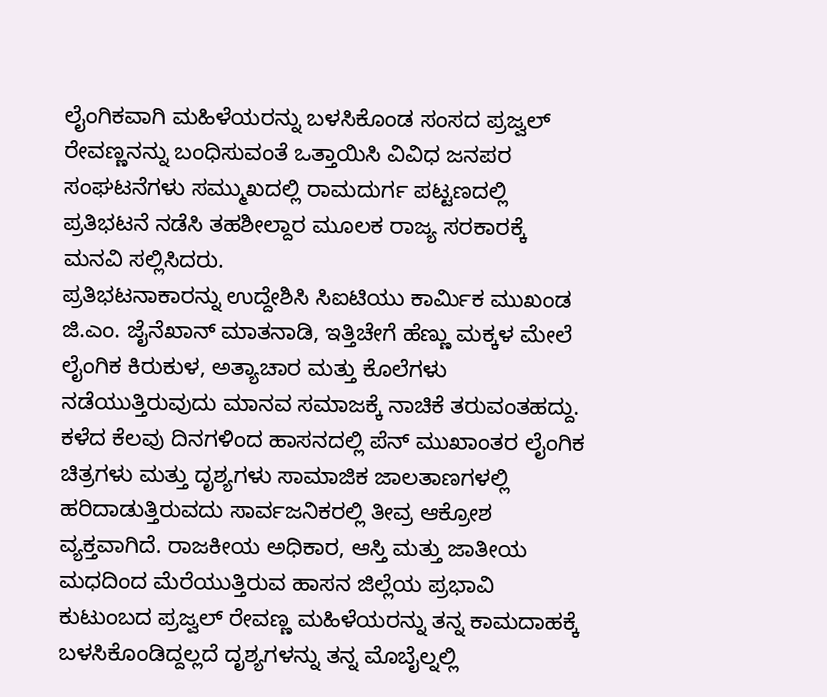ಲೈಂಗಿಕವಾಗಿ ಮಹಿಳೆಯರನ್ನು ಬಳಸಿಕೊಂಡ ಸಂಸದ ಪ್ರಜ್ವಲ್ ರೇವಣ್ಣನನ್ನು ಬಂಧಿಸುವಂತೆ ಒತ್ತಾಯಿಸಿ ವಿವಿಧ ಜನಪರ ಸಂಘಟನೆಗಳು ಸಮ್ಮುಖದಲ್ಲಿ ರಾಮದುರ್ಗ ಪಟ್ಟಣದಲ್ಲಿ ಪ್ರತಿಭಟನೆ ನಡೆಸಿ ತಹಶೀಲ್ದಾರ ಮೂಲಕ ರಾಜ್ಯ ಸರಕಾರಕ್ಕೆ ಮನವಿ ಸಲ್ಲಿಸಿದರು.
ಪ್ರತಿಭಟನಾಕಾರನ್ನು ಉದ್ದೇಶಿಸಿ ಸಿಐಟಿಯು ಕಾರ್ಮಿಕ ಮುಖಂಡ ಜಿ.ಎಂ. ಜೈನೆಖಾನ್ ಮಾತನಾಡಿ, ಇತ್ತಿಚೇಗೆ ಹೆಣ್ಣು ಮಕ್ಕಳ ಮೇಲೆ ಲೈಂಗಿಕ ಕಿರುಕುಳ, ಅತ್ಯಾಚಾರ ಮತ್ತು ಕೊಲೆಗಳು ನಡೆಯುತ್ತಿರುವುದು ಮಾನವ ಸಮಾಜಕ್ಕೆ ನಾಚಿಕೆ ತರುವಂತಹದ್ದು. ಕಳೆದ ಕೆಲವು ದಿನಗಳಿಂದ ಹಾಸನದಲ್ಲಿ ಪೆನ್ ಮುಖಾಂತರ ಲೈಂಗಿಕ ಚಿತ್ರಗಳು ಮತ್ತು ದೃಶ್ಯಗಳು ಸಾಮಾಜಿಕ ಜಾಲತಾಣಗಳಲ್ಲಿ ಹರಿದಾಡುತ್ತಿರುವದು ಸಾರ್ವಜನಿಕರಲ್ಲಿ ತೀವ್ರ ಆಕ್ರೋಶ ವ್ಯಕ್ತವಾಗಿದೆ. ರಾಜಕೀಯ ಅಧಿಕಾರ, ಆಸ್ತಿ ಮತ್ತು ಜಾತೀಯ ಮಧದಿಂದ ಮೆರೆಯುತ್ತಿರುವ ಹಾಸನ ಜಿಲ್ಲೆಯ ಪ್ರಭಾವಿ ಕುಟುಂಬದ ಪ್ರಜ್ವಲ್ ರೇವಣ್ಣ ಮಹಿಳೆಯರನ್ನು ತನ್ನ ಕಾಮದಾಹಕ್ಕೆ ಬಳಸಿಕೊಂಡಿದ್ದಲ್ಲದೆ ದೃಶ್ಯಗಳನ್ನು ತನ್ನ ಮೊಬೈಲ್ನಲ್ಲಿ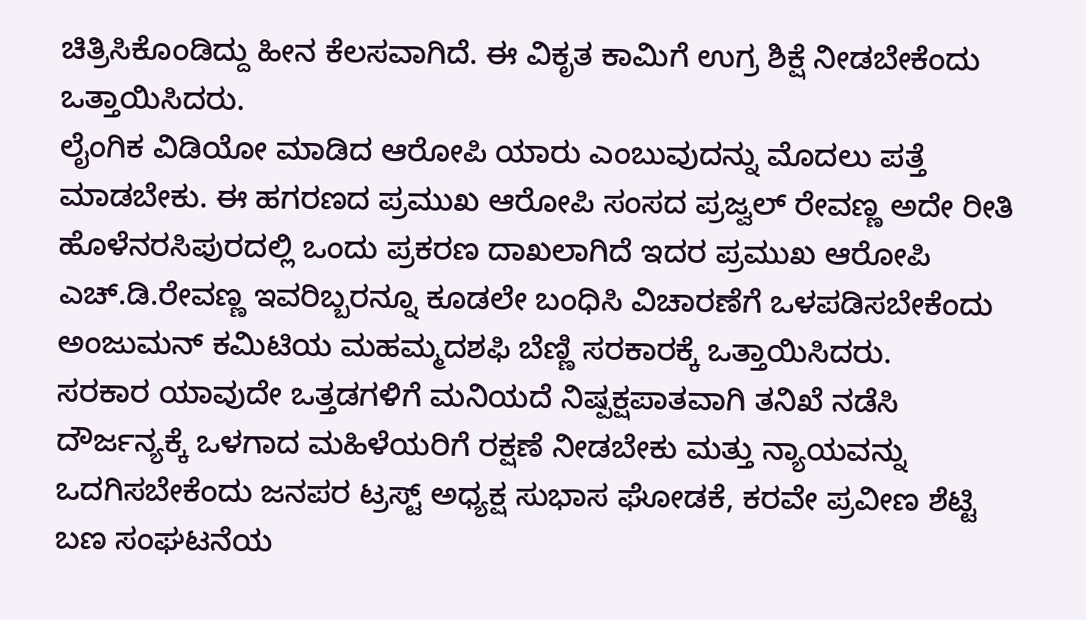ಚಿತ್ರಿಸಿಕೊಂಡಿದ್ದು ಹೀನ ಕೆಲಸವಾಗಿದೆ. ಈ ವಿಕೃತ ಕಾಮಿಗೆ ಉಗ್ರ ಶಿಕ್ಷೆ ನೀಡಬೇಕೆಂದು ಒತ್ತಾಯಿಸಿದರು.
ಲೈಂಗಿಕ ವಿಡಿಯೋ ಮಾಡಿದ ಆರೋಪಿ ಯಾರು ಎಂಬುವುದನ್ನು ಮೊದಲು ಪತ್ತೆ ಮಾಡಬೇಕು. ಈ ಹಗರಣದ ಪ್ರಮುಖ ಆರೋಪಿ ಸಂಸದ ಪ್ರಜ್ವಲ್ ರೇವಣ್ಣ ಅದೇ ರೀತಿ ಹೊಳೆನರಸಿಪುರದಲ್ಲಿ ಒಂದು ಪ್ರಕರಣ ದಾಖಲಾಗಿದೆ ಇದರ ಪ್ರಮುಖ ಆರೋಪಿ ಎಚ್.ಡಿ.ರೇವಣ್ಣ ಇವರಿಬ್ಬರನ್ನೂ ಕೂಡಲೇ ಬಂಧಿಸಿ ವಿಚಾರಣೆಗೆ ಒಳಪಡಿಸಬೇಕೆಂದು ಅಂಜುಮನ್ ಕಮಿಟಿಯ ಮಹಮ್ಮದಶಫಿ ಬೆಣ್ಣಿ ಸರಕಾರಕ್ಕೆ ಒತ್ತಾಯಿಸಿದರು.
ಸರಕಾರ ಯಾವುದೇ ಒತ್ತಡಗಳಿಗೆ ಮನಿಯದೆ ನಿಷ್ಪಕ್ಷಪಾತವಾಗಿ ತನಿಖೆ ನಡೆಸಿ ದೌರ್ಜನ್ಯಕ್ಕೆ ಒಳಗಾದ ಮಹಿಳೆಯರಿಗೆ ರಕ್ಷಣೆ ನೀಡಬೇಕು ಮತ್ತು ನ್ಯಾಯವನ್ನು ಒದಗಿಸಬೇಕೆಂದು ಜನಪರ ಟ್ರಸ್ಟ್ ಅಧ್ಯಕ್ಷ ಸುಭಾಸ ಘೋಡಕೆ, ಕರವೇ ಪ್ರವೀಣ ಶೆಟ್ಟಿ ಬಣ ಸಂಘಟನೆಯ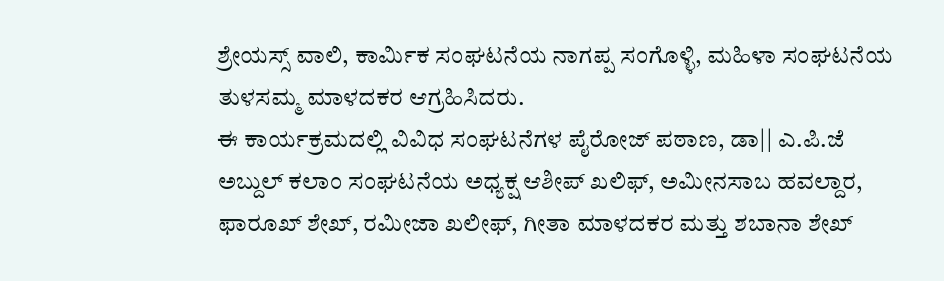ಶ್ರೇಯಸ್ಸ್ ವಾಲಿ, ಕಾರ್ಮಿಕ ಸಂಘಟನೆಯ ನಾಗಪ್ಪ ಸಂಗೊಳ್ಳಿ, ಮಹಿಳಾ ಸಂಘಟನೆಯ ತುಳಸಮ್ಮ ಮಾಳದಕರ ಆಗ್ರಹಿಸಿದರು.
ಈ ಕಾರ್ಯಕ್ರಮದಲ್ಲಿ ವಿವಿಧ ಸಂಘಟನೆಗಳ ಪೈರೋಜ್ ಪಠಾಣ, ಡಾ|| ಎ.ಪಿ.ಜೆ ಅಬ್ದುಲ್ ಕಲಾಂ ಸಂಘಟನೆಯ ಅಧ್ಯಕ್ಷ ಆಶೀಪ್ ಖಲಿಫ್, ಅಮೀನಸಾಬ ಹವಲ್ದಾರ, ಫಾರೂಖ್ ಶೇಖ್, ರಮೀಜಾ ಖಲೀಫ್, ಗೀತಾ ಮಾಳದಕರ ಮತ್ತು ಶಬಾನಾ ಶೇಖ್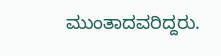ಮುಂತಾದವರಿದ್ದರು.